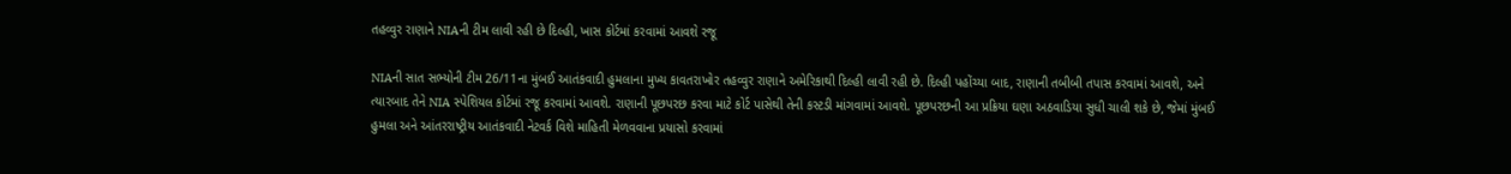તહવ્વુર રાણાને NIAની ટીમ લાવી રહી છે દિલ્હી, ખાસ કોર્ટમાં કરવામાં આવશે રજૂ

NIAની સાત સભ્યોની ટીમ 26/11ના મુંબઈ આતંકવાદી હુમલાના મુખ્ય કાવતરાખોર તહવ્વુર રાણાને અમેરિકાથી દિલ્હી લાવી રહી છે. દિલ્હી પહોંચ્યા બાદ, રાણાની તબીબી તપાસ કરવામાં આવશે, અને ત્યારબાદ તેને NIA સ્પેશિયલ કોર્ટમાં રજૂ કરવામાં આવશે. રાણાની પૂછપરછ કરવા માટે કોર્ટ પાસેથી તેની કસ્ટડી માંગવામાં આવશે. પૂછપરછની આ પ્રક્રિયા ઘણા અઠવાડિયા સુધી ચાલી શકે છે, જેમાં મુંબઈ હુમલા અને આંતરરાષ્ટ્રીય આતંકવાદી નેટવર્ક વિશે માહિતી મેળવવાના પ્રયાસો કરવામાં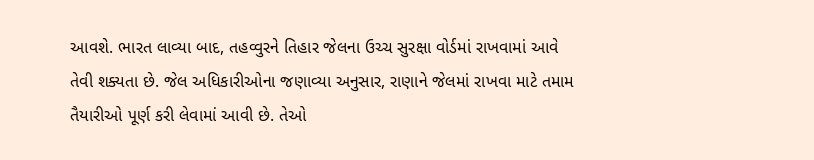આવશે. ભારત લાવ્યા બાદ, તહવ્વુરને તિહાર જેલના ઉચ્ચ સુરક્ષા વોર્ડમાં રાખવામાં આવે તેવી શક્યતા છે. જેલ અધિકારીઓના જણાવ્યા અનુસાર, રાણાને જેલમાં રાખવા માટે તમામ તૈયારીઓ પૂર્ણ કરી લેવામાં આવી છે. તેઓ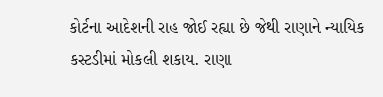કોર્ટના આદેશની રાહ જોઈ રહ્યા છે જેથી રાણાને ન્યાયિક કસ્ટડીમાં મોકલી શકાય. રાણા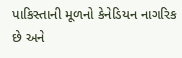પાકિસ્તાની મૂળનો કેનેડિયન નાગરિક છે અને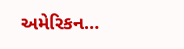અમેરિકન…